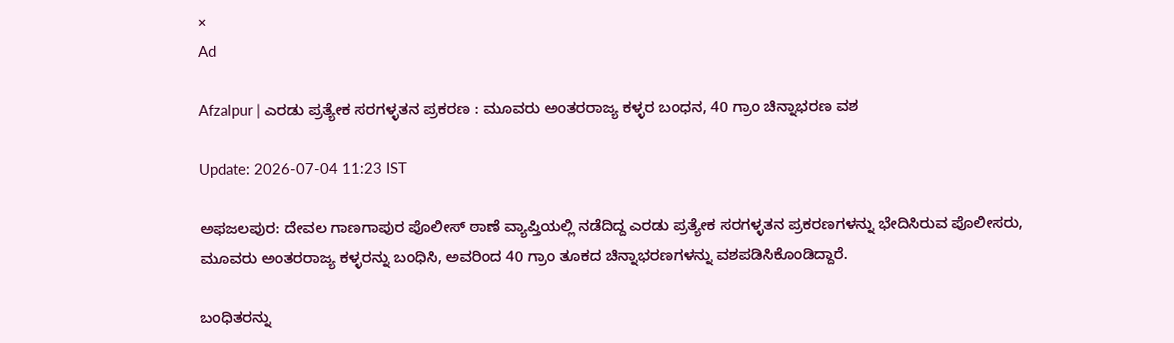×
Ad

Afzalpur | ಎರಡು ಪ್ರತ್ಯೇಕ ಸರಗಳ್ಳತನ ಪ್ರಕರಣ : ಮೂವರು ಅಂತರರಾಜ್ಯ ಕಳ್ಳರ ಬಂಧನ, 40 ಗ್ರಾಂ ಚಿನ್ನಾಭರಣ ವಶ

Update: 2026-07-04 11:23 IST

ಅಫಜಲಪುರ: ದೇವಲ ಗಾಣಗಾಪುರ ಪೊಲೀಸ್ ಠಾಣೆ ವ್ಯಾಪ್ತಿಯಲ್ಲಿ ನಡೆದಿದ್ದ ಎರಡು ಪ್ರತ್ಯೇಕ ಸರಗಳ್ಳತನ ಪ್ರಕರಣಗಳನ್ನು ಭೇದಿಸಿರುವ ಪೊಲೀಸರು, ಮೂವರು ಅಂತರರಾಜ್ಯ ಕಳ್ಳರನ್ನು ಬಂಧಿಸಿ, ಅವರಿಂದ 40 ಗ್ರಾಂ ತೂಕದ ಚಿನ್ನಾಭರಣಗಳನ್ನು ವಶಪಡಿಸಿಕೊಂಡಿದ್ದಾರೆ.

ಬಂಧಿತರನ್ನು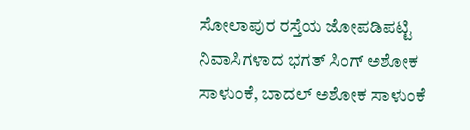ಸೋಲಾಪುರ ರಸ್ತೆಯ ಜೋಪಡಿಪಟ್ಟಿ ನಿವಾಸಿಗಳಾದ ಭಗತ್ ಸಿಂಗ್ ಅಶೋಕ ಸಾಳುಂಕೆ, ಬಾದಲ್ ಅಶೋಕ ಸಾಳುಂಕೆ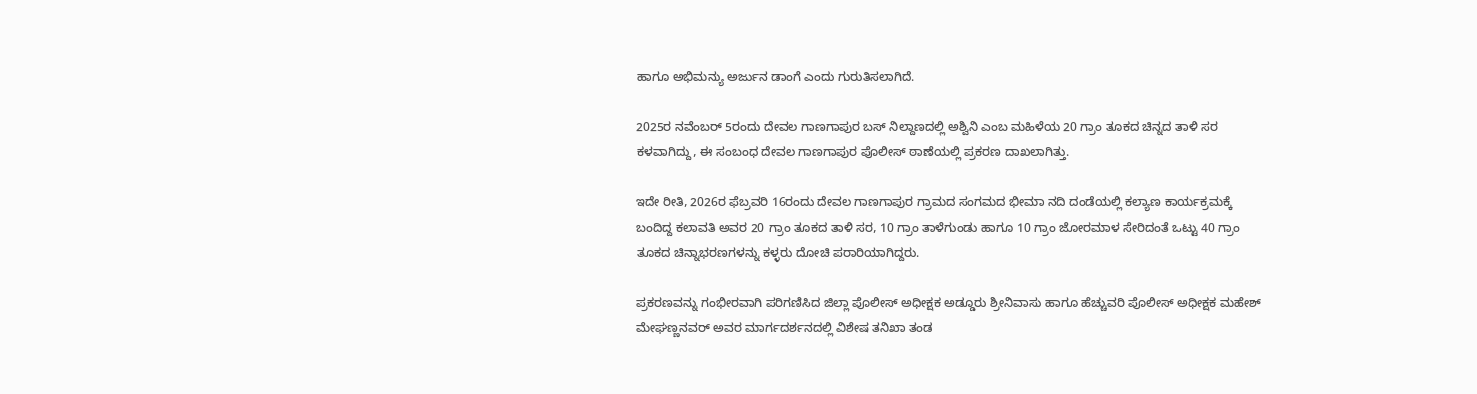ಹಾಗೂ ಅಭಿಮನ್ಯು ಅರ್ಜುನ ಡಾಂಗೆ ಎಂದು ಗುರುತಿಸಲಾಗಿದೆ.

2025ರ ನವೆಂಬರ್ 5ರಂದು ದೇವಲ ಗಾಣಗಾಪುರ ಬಸ್ ನಿಲ್ದಾಣದಲ್ಲಿ ಅಶ್ವಿನಿ ಎಂಬ ಮಹಿಳೆಯ 20 ಗ್ರಾಂ ತೂಕದ ಚಿನ್ನದ ತಾಳಿ ಸರ ಕಳವಾಗಿದ್ದು, ಈ ಸಂಬಂಧ ದೇವಲ ಗಾಣಗಾಪುರ ಪೊಲೀಸ್ ಠಾಣೆಯಲ್ಲಿ ಪ್ರಕರಣ ದಾಖಲಾಗಿತ್ತು.

ಇದೇ ರೀತಿ, 2026ರ ಫೆಬ್ರವರಿ 16ರಂದು ದೇವಲ ಗಾಣಗಾಪುರ ಗ್ರಾಮದ ಸಂಗಮದ ಭೀಮಾ ನದಿ ದಂಡೆಯಲ್ಲಿ ಕಲ್ಯಾಣ ಕಾರ್ಯಕ್ರಮಕ್ಕೆ ಬಂದಿದ್ದ ಕಲಾವತಿ ಅವರ 20 ಗ್ರಾಂ ತೂಕದ ತಾಳಿ ಸರ, 10 ಗ್ರಾಂ ತಾಳೆಗುಂಡು ಹಾಗೂ 10 ಗ್ರಾಂ ಜೋರಮಾಳ ಸೇರಿದಂತೆ ಒಟ್ಟು 40 ಗ್ರಾಂ ತೂಕದ ಚಿನ್ನಾಭರಣಗಳನ್ನು ಕಳ್ಳರು ದೋಚಿ ಪರಾರಿಯಾಗಿದ್ದರು.

ಪ್ರಕರಣವನ್ನು ಗಂಭೀರವಾಗಿ ಪರಿಗಣಿಸಿದ ಜಿಲ್ಲಾ ಪೊಲೀಸ್ ಅಧೀಕ್ಷಕ ಅಡ್ಡೂರು ಶ್ರೀನಿವಾಸು ಹಾಗೂ ಹೆಚ್ಚುವರಿ ಪೊಲೀಸ್ ಅಧೀಕ್ಷಕ ಮಹೇಶ್ ಮೇಘಣ್ಣನವರ್ ಅವರ ಮಾರ್ಗದರ್ಶನದಲ್ಲಿ ವಿಶೇಷ ತನಿಖಾ ತಂಡ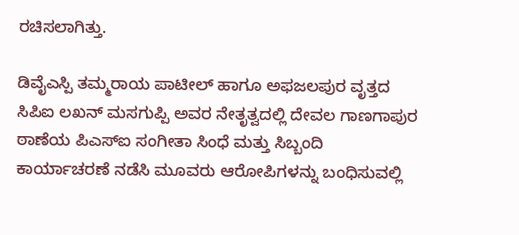ರಚಿಸಲಾಗಿತ್ತು.

ಡಿವೈಎಸ್ಪಿ ತಮ್ಮರಾಯ ಪಾಟೀಲ್ ಹಾಗೂ ಅಫಜಲಪುರ ವೃತ್ತದ ಸಿಪಿಐ ಲಖನ್ ಮಸಗುಪ್ಪಿ ಅವರ ನೇತೃತ್ವದಲ್ಲಿ ದೇವಲ ಗಾಣಗಾಪುರ ಠಾಣೆಯ ಪಿಎಸ್‌ಐ ಸಂಗೀತಾ ಸಿಂಧೆ ಮತ್ತು ಸಿಬ್ಬಂದಿ ಕಾರ್ಯಾಚರಣೆ ನಡೆಸಿ ಮೂವರು ಆರೋಪಿಗಳನ್ನು ಬಂಧಿಸುವಲ್ಲಿ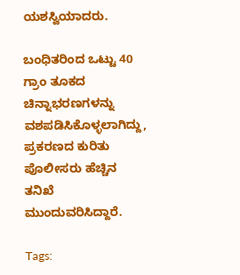ಯಶಸ್ವಿಯಾದರು.

ಬಂಧಿತರಿಂದ ಒಟ್ಟು 40 ಗ್ರಾಂ ತೂಕದ ಚಿನ್ನಾಭರಣಗಳನ್ನು ವಶಪಡಿಸಿಕೊಳ್ಳಲಾಗಿದ್ದು, ಪ್ರಕರಣದ ಕುರಿತು ಪೊಲೀಸರು ಹೆಚ್ಚಿನ ತನಿಖೆ ಮುಂದುವರಿಸಿದ್ದಾರೆ.

Tags: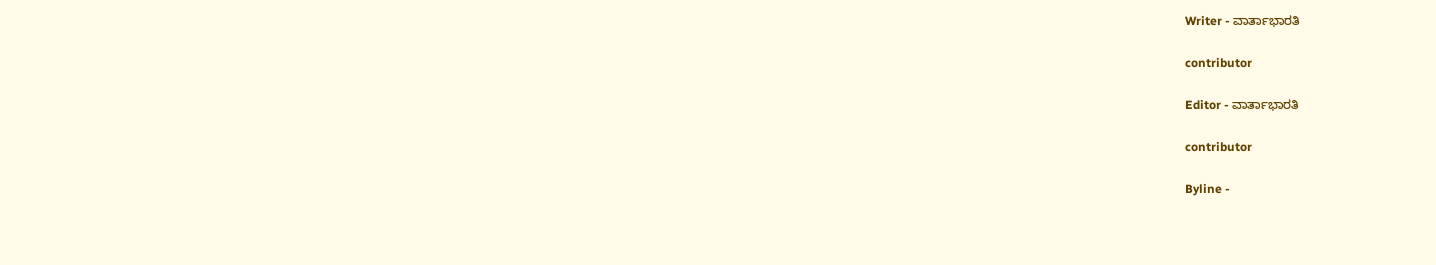Writer - ವಾರ್ತಾಭಾರತಿ

contributor

Editor - ವಾರ್ತಾಭಾರತಿ

contributor

Byline -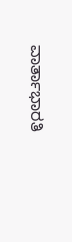ವಾರ್ತಾಭಾರತಿ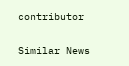contributor

Similar News